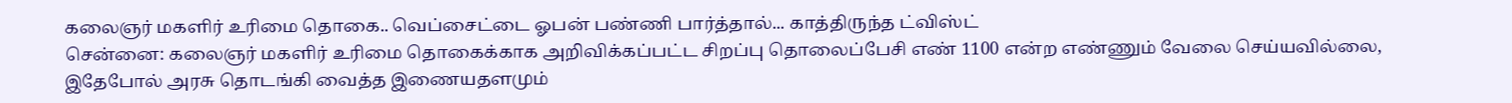கலைஞர் மகளிர் உரிமை தொகை.. வெப்சைட்டை ஓபன் பண்ணி பார்த்தால்... காத்திருந்த ட்விஸ்ட்
சென்னை: கலைஞர் மகளிர் உரிமை தொகைக்காக அறிவிக்கப்பட்ட சிறப்பு தொலைப்பேசி எண் 1100 என்ற எண்ணும் வேலை செய்யவில்லை, இதேபோல் அரசு தொடங்கி வைத்த இணையதளமும்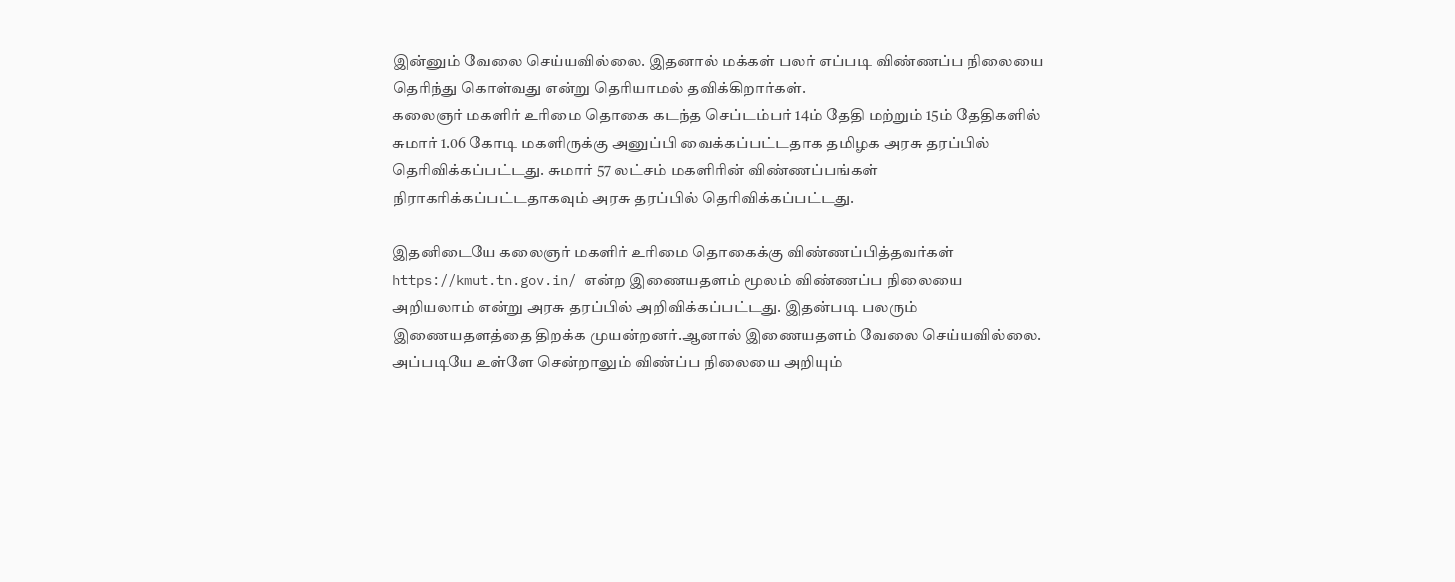இன்னும் வேலை செய்யவில்லை. இதனால் மக்கள் பலர் எப்படி விண்ணப்ப நிலையை தெரிந்து கொள்வது என்று தெரியாமல் தவிக்கிறார்கள்.
கலைஞர் மகளிர் உரிமை தொகை கடந்த செப்டம்பர் 14ம் தேதி மற்றும் 15ம் தேதிகளில் சுமார் 1.06 கோடி மகளிருக்கு அனுப்பி வைக்கப்பட்டதாக தமிழக அரசு தரப்பில் தெரிவிக்கப்பட்டது. சுமார் 57 லட்சம் மகளிரின் விண்ணப்பங்கள் நிராகரிக்கப்பட்டதாகவும் அரசு தரப்பில் தெரிவிக்கப்பட்டது.

இதனிடையே கலைஞர் மகளிர் உரிமை தொகைக்கு விண்ணப்பித்தவர்கள் https://kmut.tn.gov.in/ என்ற இணையதளம் மூலம் விண்ணப்ப நிலையை அறியலாம் என்று அரசு தரப்பில் அறிவிக்கப்பட்டது. இதன்படி பலரும் இணையதளத்தை திறக்க முயன்றனர்.ஆனால் இணையதளம் வேலை செய்யவில்லை. அப்படியே உள்ளே சென்றாலும் விண்ப்ப நிலையை அறியும்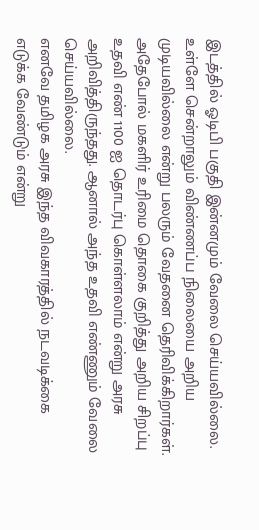இடத்தில் ஓடிபி பகுதி இன்னமும் வேலை செய்யவில்லை.
உள்ளே சென்றாலும் விண்ணப்ப நிலையை அறிய முடியவில்லை என்று பலரும் வேதனை தெரிவிக்கிறார்கள். அதேபோல் மகளிர் உரிமை தொகை குறித்து அறிய சிறப்பு உதவி எண் 1100 ஐ தொடர்பு கொள்ளலாம் என்று அரசு அறிவித்திருந்தது. ஆனால் அந்த உதவி எண்ணும் வேலை செய்யவில்லை.
எனவே தமிழக அரசு இந்த விவகாரத்தில் நடவடிக்கை எடுக்க வேண்டும் என்று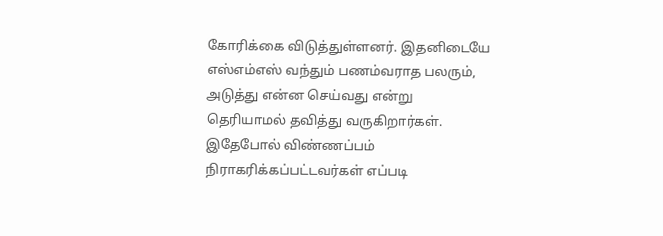கோரிக்கை விடுத்துள்ளனர். இதனிடையே எஸ்எம்எஸ் வந்தும் பணம்வராத பலரும், அடுத்து என்ன செய்வது என்று தெரியாமல் தவித்து வருகிறார்கள். இதேபோல் விண்ணப்பம் நிராகரிக்கப்பட்டவர்கள் எப்படி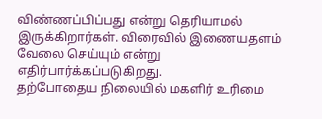விண்ணப்பிப்பது என்று தெரியாமல் இருக்கிறார்கள். விரைவில் இணையதளம் வேலை செய்யும் என்று எதிர்பார்க்கப்படுகிறது.
தற்போதைய நிலையில் மகளிர் உரிமை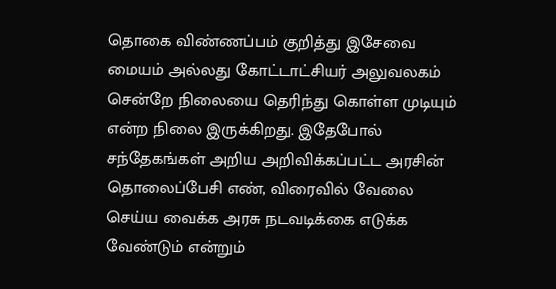தொகை விண்ணப்பம் குறித்து இசேவை மையம் அல்லது கோட்டாட்சியர் அலுவலகம் சென்றே நிலையை தெரிந்து கொள்ள முடியும் என்ற நிலை இருக்கிறது. இதேபோல் சந்தேகங்கள் அறிய அறிவிக்கப்பட்ட அரசின் தொலைப்பேசி எண், விரைவில் வேலை செய்ய வைக்க அரசு நடவடிக்கை எடுக்க வேண்டும் என்றும்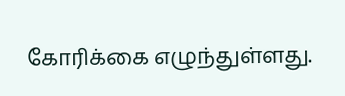கோரிக்கை எழுந்துள்ளது.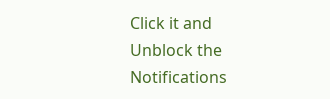Click it and Unblock the Notifications